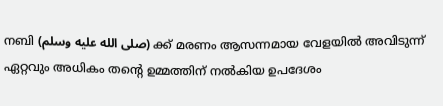നബി (صلى الله عليه وسلم) ക്ക് മരണം ആസന്നമായ വേളയിൽ അവിടുന്ന് ഏറ്റവും അധികം തൻ്റെ ഉമ്മത്തിന് നൽകിയ ഉപദേശം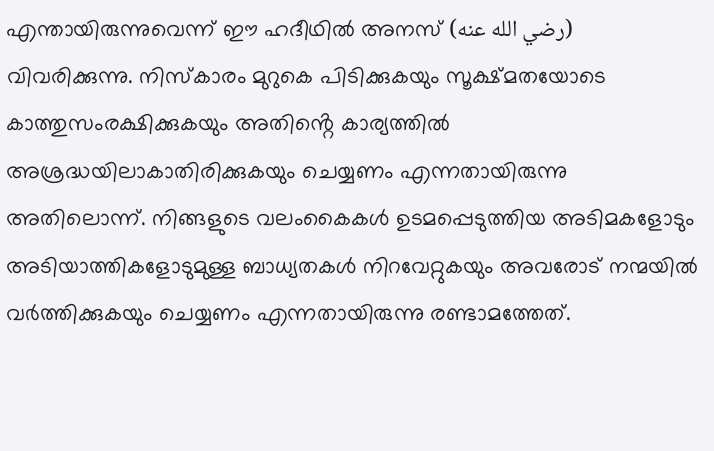എന്തായിരുന്നുവെന്ന് ഈ ഹദീഥിൽ അനസ് (رضي الله عنه) വിവരിക്കുന്നു. നിസ്കാരം മുറുകെ പിടിക്കുകയും സൂക്ഷ്മതയോടെ കാത്തുസംരക്ഷിക്കുകയും അതിൻ്റെ കാര്യത്തിൽ അശ്രദ്ധയിലാകാതിരിക്കുകയും ചെയ്യണം എന്നതായിരുന്നു അതിലൊന്ന്. നിങ്ങളുടെ വലംകൈകൾ ഉടമപ്പെടുത്തിയ അടിമകളോടും അടിയാത്തികളോടുമുള്ള ബാധ്യതകൾ നിറവേറ്റുകയും അവരോട് നന്മയിൽ വർത്തിക്കുകയും ചെയ്യണം എന്നതായിരുന്നു രണ്ടാമത്തേത്.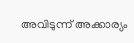അവിടുന്ന് അക്കാര്യം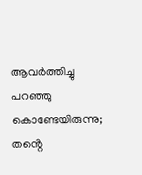ആവർത്തിച്ചു പറഞ്ഞു കൊണ്ടേയിരുന്നു; തൻ്റെ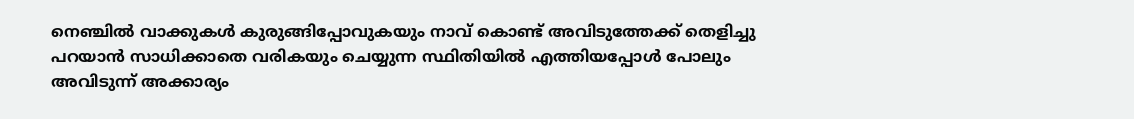നെഞ്ചിൽ വാക്കുകൾ കുരുങ്ങിപ്പോവുകയും നാവ് കൊണ്ട് അവിടുത്തേക്ക് തെളിച്ചു പറയാൻ സാധിക്കാതെ വരികയും ചെയ്യുന്ന സ്ഥിതിയിൽ എത്തിയപ്പോൾ പോലും അവിടുന്ന് അക്കാര്യം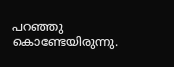പറഞ്ഞു കൊണ്ടേയിരുന്നു.